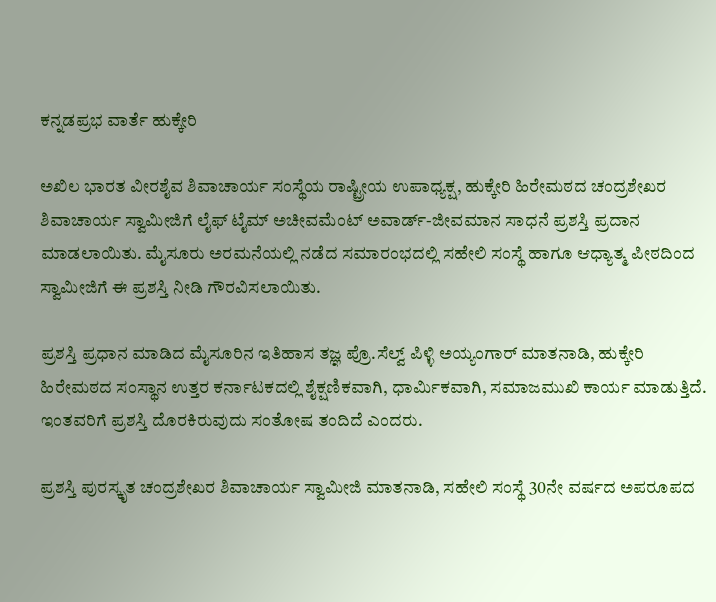ಕನ್ನಡಪ್ರಭ ವಾರ್ತೆ ಹುಕ್ಕೇರಿ

ಅಖಿಲ ಭಾರತ ವೀರಶೈವ ಶಿವಾಚಾರ್ಯ ಸಂಸ್ಥೆಯ ರಾಷ್ಟ್ರೀಯ ಉಪಾಧ್ಯಕ್ಷ, ಹುಕ್ಕೇರಿ ಹಿರೇಮಠದ ಚಂದ್ರಶೇಖರ ಶಿವಾಚಾರ್ಯ ಸ್ವಾಮೀಜಿಗೆ ಲೈಫ್ ಟೈಮ್ ಅಚೀವಮೆಂಟ್ ಅವಾರ್ಡ್-ಜೀವಮಾನ ಸಾಧನೆ ಪ್ರಶಸ್ತಿ ಪ್ರದಾನ ಮಾಡಲಾಯಿತು. ಮೈಸೂರು ಅರಮನೆಯಲ್ಲಿ ನಡೆದ ಸಮಾರಂಭದಲ್ಲಿ ಸಹೇಲಿ ಸಂಸ್ಥೆ ಹಾಗೂ ಆಧ್ಯಾತ್ಮ ಪೀಠದಿಂದ ಸ್ವಾಮೀಜಿಗೆ ಈ ಪ್ರಶಸ್ತಿ ನೀಡಿ ಗೌರವಿಸಲಾಯಿತು.

ಪ್ರಶಸ್ತಿ ಪ್ರಧಾನ ಮಾಡಿದ ಮೈಸೂರಿನ ಇತಿಹಾಸ ತಜ್ಞ ಪ್ರೊ.ಸೆಲ್ವ್ ಪಿಳ್ಳಿ ಅಯ್ಯಂಗಾರ್ ಮಾತನಾಡಿ, ಹುಕ್ಕೇರಿ ಹಿರೇಮಠದ ಸಂಸ್ಥಾನ ಉತ್ತರ ಕರ್ನಾಟಕದಲ್ಲಿ ಶೈಕ್ಷಣಿಕವಾಗಿ, ಧಾರ್ಮಿಕವಾಗಿ, ಸಮಾಜಮುಖಿ ಕಾರ್ಯ ಮಾಡುತ್ತಿದೆ. ಇಂತವರಿಗೆ ಪ್ರಶಸ್ತಿ ದೊರಕಿರುವುದು ಸಂತೋಷ ತಂದಿದೆ ಎಂದರು.

ಪ್ರಶಸ್ತಿ ಪುರಸ್ಕೃತ ಚಂದ್ರಶೇಖರ ಶಿವಾಚಾರ್ಯ ಸ್ವಾಮೀಜಿ ಮಾತನಾಡಿ, ಸಹೇಲಿ ಸಂಸ್ಥೆ 30ನೇ ವರ್ಷದ ಅಪರೂಪದ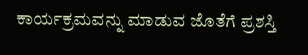ಕಾರ್ಯಕ್ರಮವನ್ನು ಮಾಡುವ ಜೊತೆಗೆ ಪ್ರಶಸ್ತಿ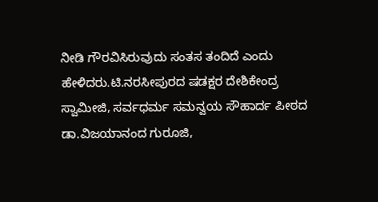ನೀಡಿ ಗೌರವಿಸಿರುವುದು ಸಂತಸ ತಂದಿದೆ ಎಂದು ಹೇಳಿದರು.ಟಿ.ನರಸೀಪುರದ ಷಡಕ್ಷರ ದೇಶಿಕೇಂದ್ರ ಸ್ವಾಮೀಜಿ, ಸರ್ವಧರ್ಮ ಸಮನ್ವಯ ಸೌಹಾರ್ದ ಪೀಠದ ಡಾ.ವಿಜಯಾನಂದ ಗುರೂಜಿ,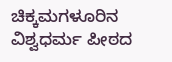ಚಿಕ್ಕಮಗಳೂರಿನ ವಿಶ್ವಧರ್ಮ ಪೀಠದ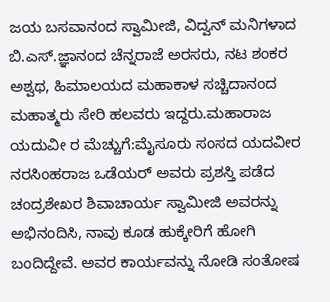ಜಯ ಬಸವಾನಂದ ಸ್ವಾಮೀಜಿ, ವಿದ್ವನ್ ಮನಿಗಳಾದ ಬಿ.ಎಸ್.ಜ್ಞಾನಂದ ಚೆನ್ನರಾಜೆ ಅರಸರು, ನಟ ಶಂಕರ ಅಶ್ವಥ, ಹಿಮಾಲಯದ ಮಹಾಕಾಳ ಸಚ್ಚಿದಾನಂದ ಮಹಾತ್ಮರು ಸೇರಿ ಹಲವರು ಇದ್ದರು.ಮಹಾರಾಜ ಯದುವೀ ರ ಮೆಚ್ಚುಗೆ:ಮೈಸೂರು ಸಂಸದ ಯದವೀರ ನರಸಿಂಹರಾಜ ಒಡೆಯರ್ ಅವರು ಪ್ರಶಸ್ತಿ ಪಡೆದ ಚಂದ್ರಶೇಖರ ಶಿವಾಚಾರ್ಯ ಸ್ವಾಮೀಜಿ ಅವರನ್ನು ಅಭಿನಂದಿಸಿ, ನಾವು ಕೂಡ ಹುಕ್ಕೇರಿಗೆ ಹೋಗಿ ಬಂದಿದ್ದೇವೆ. ಅವರ ಕಾರ್ಯವನ್ನು ನೋಡಿ ಸಂತೋಷ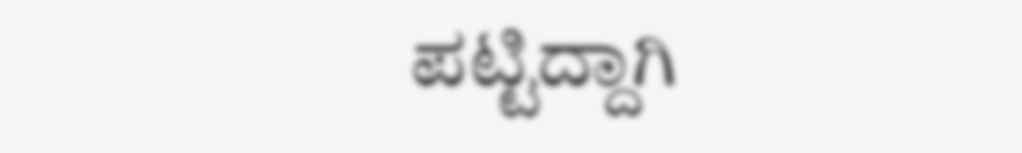ಪಟ್ಟಿದ್ದಾಗಿ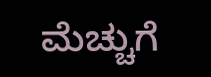ಮೆಚ್ಚುಗೆ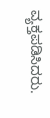ವ್ಯಕ್ತಪಡಿಸಿದರು.